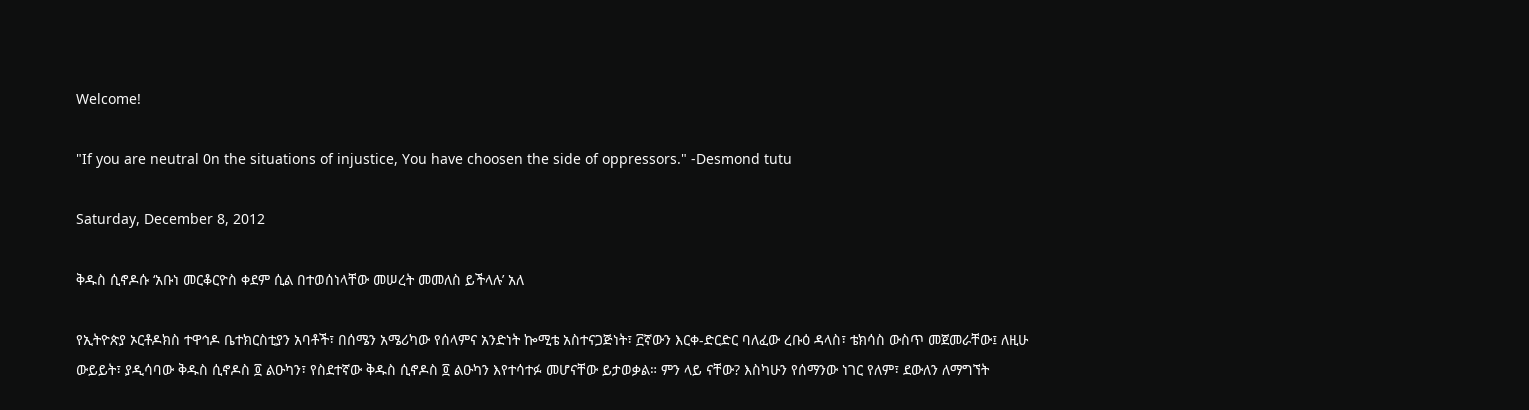Welcome!

"If you are neutral 0n the situations of injustice, You have choosen the side of oppressors." -Desmond tutu

Saturday, December 8, 2012

ቅዱስ ሲኖዶሱ ‘አቡነ መርቆርዮስ ቀደም ሲል በተወሰነላቸው መሠረት መመለስ ይችላሉ’ አለ

የኢትዮጵያ ኦርቶዶክስ ተዋኅዶ ቤተክርስቲያን አባቶች፣ በሰሜን አሜሪካው የሰላምና አንድነት ኰሚቴ አስተናጋጅነት፣ ፫ኛውን እርቀ-ድርድር ባለፈው ረቡዕ ዳላስ፣ ቴክሳስ ውስጥ መጀመራቸው፤ ለዚሁ ውይይት፣ ያዲሳባው ቅዱስ ሲኖዶስ ፬ ልዑካን፣ የስደተኛው ቅዱስ ሲኖዶስ ፬ ልዑካን እየተሳተፉ መሆናቸው ይታወቃል። ምን ላይ ናቸው? እስካሁን የሰማንው ነገር የለም፣ ደውለን ለማግኘት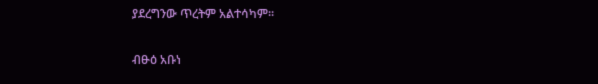ያደረግንው ጥረትም አልተሳካም።


ብፁዕ አቡነ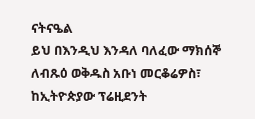ናትናዔል
ይህ በእንዲህ እንዳለ ባለፈው ማክሰኞ ለብጹዕ ወቅዱስ አቡነ መርቆሬዎስ፣ ከኢትዮጵያው ፕሬዚደንት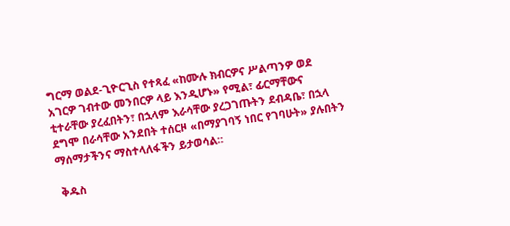ግርማ ወልደ-ጊዮርጊስ የተጻፈ «ከሙሉ ክብርዎና ሥልጣንዎ ወደ አገርዎ ገብተው መንበርዎ ላይ እንዲሆኑ» የሚል፣ ፊርማቸውና ቲተራቸው ያረፈበትን፣ በኋላም እራሳቸው ያረጋገጡትን ደብዳቤ፣ በኋላ ደግሞ በራሳቸው አንደበት ተሰርዞ «በማያገባኝ ነበር የገባሁት» ያሉበትን ማሰማታችንና ማስተላለፋችን ይታወሳል።

 ቅዱስ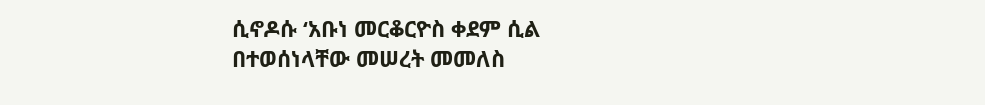ሲኖዶሱ ‘አቡነ መርቆርዮስ ቀደም ሲል በተወሰነላቸው መሠረት መመለስ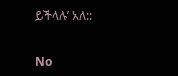ይችላሉ’ አለ::


No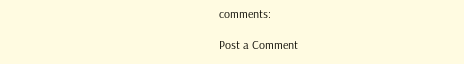comments:

Post a Comment